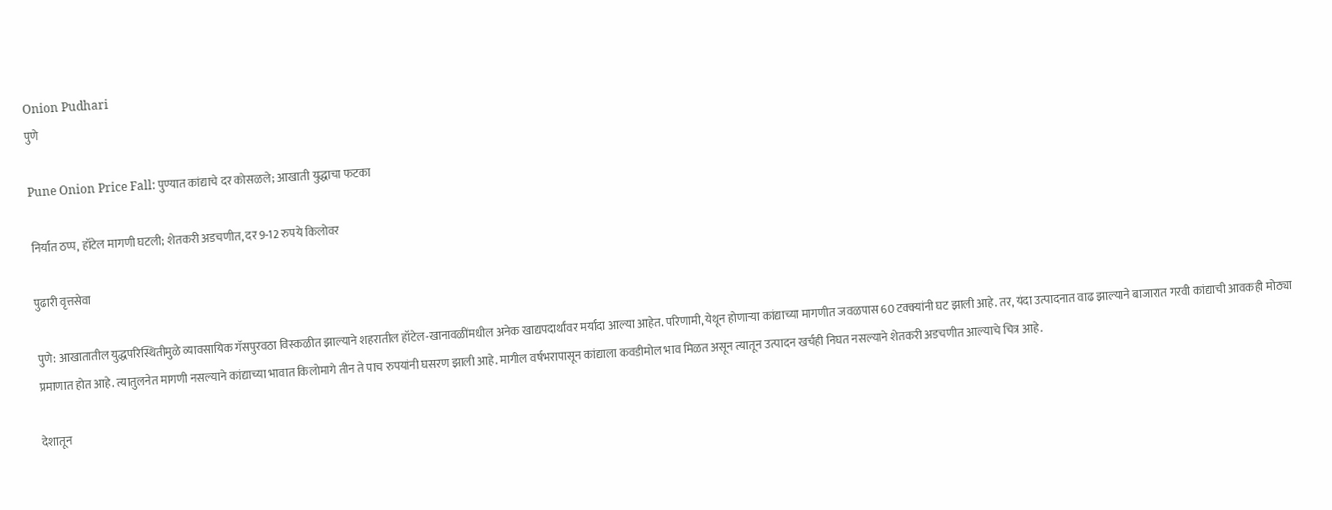Onion Pudhari
पुणे

Pune Onion Price Fall: पुण्यात कांद्याचे दर कोसळले; आखाती युद्धाचा फटका

निर्यात ठप्प, हॉटेल मागणी घटली; शेतकरी अडचणीत, दर 9-12 रुपये किलोवर

पुढारी वृत्तसेवा

पुणे: आखातातील युद्धपरिस्थितीमुळे व्यावसायिक गॅसपुरवठा विस्कळीत झाल्याने शहरातील हॉटेल-खानावळींमधील अनेक खाद्यपदार्थांवर मर्यादा आल्या आहेत. परिणामी, येथून होणाऱ्या कांद्याच्या मागणीत जवळपास 60 टक्क्यांनी घट झाली आहे. तर, यंदा उत्पादनात वाढ झाल्याने बाजारात गरवी कांद्याची आवकही मोठ्या प्रमाणात होत आहे. त्यातुलनेत मागणी नसल्याने कांद्याच्या भावात किलोमागे तीन ते पाच रुपयांनी घसरण झाली आहे. मागील वर्षभरापासून कांद्याला कवडीमोल भाव मिळत असून त्यातून उत्पादन खर्चही निघत नसल्याने शेतकरी अडचणीत आल्याचे चित्र आहे.

देशातून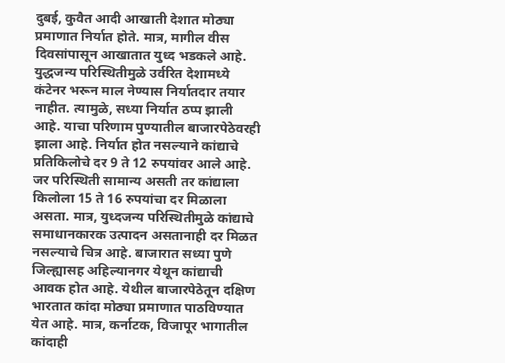दुबई, कुवैत आदी आखाती देशात मोठ्या प्रमाणात निर्यात होते. मात्र, मागील वीस दिवसांपासून आखातात युध्द भडकले आहे. युद्धजन्य परिस्थितीमुळे उर्वरित देशामध्ये कंटेनर भरून माल नेण्यास निर्यातदार तयार नाहीत. त्यामुळे, सध्या निर्यात ठप्प झाली आहे. याचा परिणाम पुण्यातील बाजारपेठेवरही झाला आहे. निर्यात होत नसल्याने कांद्याचे प्रतिकिलोचे दर 9 ते 12 रुपयांवर आले आहे. जर परिस्थिती सामान्य असती तर कांद्याला किलोला 15 ते 16 रुपयांचा दर मिळाला असता. मात्र, युध्दजन्य परिस्थितीमुळे कांद्याचे समाधानकारक उत्पादन असतानाही दर मिळत नसल्याचे चित्र आहे. बाजारात सध्या पुणे जिल्ह्यासह अहिल्यानगर येथून कांद्याची आवक होत आहे. येथील बाजारपेठेतून दक्षिण भारतात कांदा मोठ्या प्रमाणात पाठविण्यात येत आहे. मात्र, कर्नाटक, विजापूर भागातील कांदाही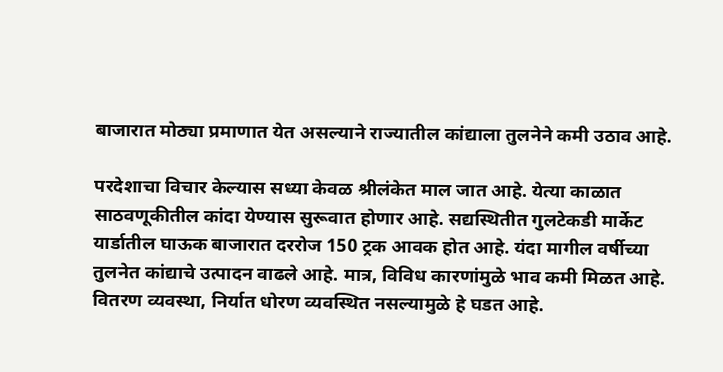बाजारात मोठ्या प्रमाणात येत असल्याने राज्यातील कांद्याला तुलनेने कमी उठाव आहे.

परदेशाचा विचार केल्यास सध्या केवळ श्रीलंकेत माल जात आहे. येत्या काळात साठवणूकीतील कांदा येण्यास सुरूवात होणार आहे. सद्यस्थितीत गुलटेकडी मार्केट यार्डातील घाऊक बाजारात दररोज 150 ट्रक आवक होत आहे. यंदा मागील वर्षीच्या तुलनेत कांद्याचे उत्पादन वाढले आहे. मात्र, विविध कारणांमुळे भाव कमी मिळत आहे. वितरण व्यवस्था, निर्यात धोरण व्यवस्थित नसल्यामुळे हे घडत आहे.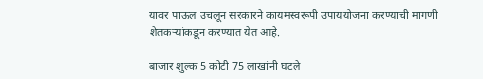यावर पाऊल उचलून सरकारने कायमस्वरूपी उपाययोजना करण्याची मागणी शेतकऱ्यांकडून करण्यात येत आहे.

बाजार शुल्क 5 कोटी 75 लाखांनी घटले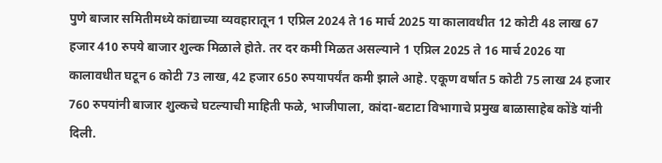पुणे बाजार समितीमध्ये कांद्याच्या व्यवहारातून 1 एप्रिल 2024 ते 16 मार्च 2025 या कालावधीत 12 कोटी 48 लाख 67 हजार 410 रुपये बाजार शुल्क मिळाले होते. तर दर कमी मिळत असल्याने 1 एप्रिल 2025 ते 16 मार्च 2026 या कालावधीत घटून 6 कोटी 73 लाख, 42 हजार 650 रुपयापर्यंत कमी झाले आहे. एकूण वर्षात 5 कोटी 75 लाख 24 हजार 760 रुपयांनी बाजार शुल्कचे घटल्याची माहिती फळे, भाजीपाला, कांदा-बटाटा विभागाचे प्रमुख बाळासाहेब कोंडे यांनी दिली.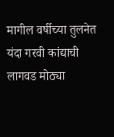मागील वर्षीच्या तुलनेत यंदा गरवी कांद्याची लागवड मोठ्या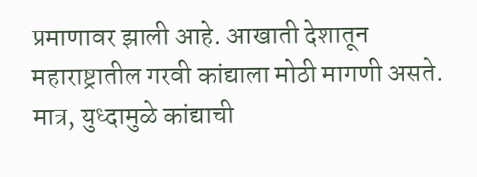प्रमाणावर झाली आहे. आखाती देशातून महाराष्ट्रातील गरवी कांद्याला मोठी मागणी असते. मात्र, युध्दामुळे कांद्याची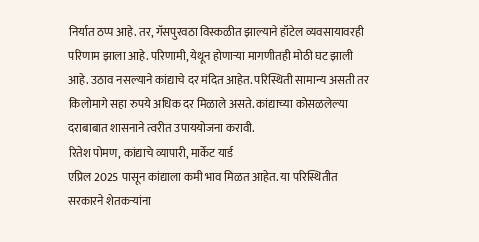निर्यात ठप्प आहे. तर, गॅसपुरवठा विस्कळीत झाल्याने हॉटेल व्यवसायावरही परिणाम झाला आहे. परिणामी, येथून होणाऱ्या मागणीतही मोठी घट झाली आहे. उठाव नसल्याने कांद्याचे दर मंदित आहेत. परिस्थिती सामान्य असती तर किलोमागे सहा रुपये अधिक दर मिळाले असते. कांद्याच्या कोसळलेल्या दराबाबात शासनाने त्वरीत उपाययोजना करावी.
रितेश पोमण, कांद्याचे व्यापारी, मार्केट यार्ड
एप्रिल 2025 पासून कांद्याला कमी भाव मिळत आहेत. या परिस्थितीत सरकारने शेतकऱ्यांना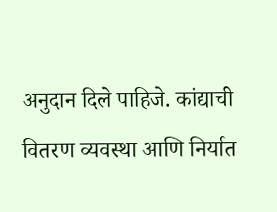अनुदान दिले पाहिजे. कांद्याची वितरण व्यवस्था आणि निर्यात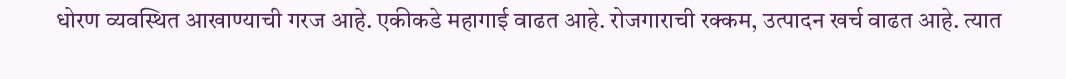धोरण व्यवस्थित आखाण्याची गरज आहे. एकीकडे महागाई वाढत आहे. रोजगाराची रक्कम, उत्पादन खर्च वाढत आहे. त्यात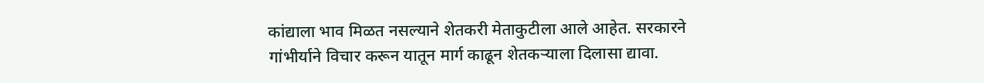कांद्याला भाव मिळत नसल्याने शेतकरी मेताकुटीला आले आहेत. सरकारने गांभीर्याने विचार करून यातून मार्ग काढून शेतकऱ्याला दिलासा द्यावा.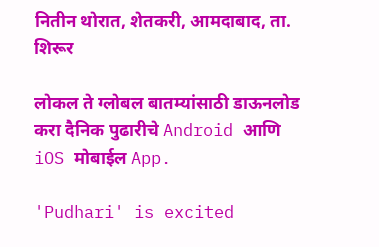नितीन थोरात, शेतकरी, आमदाबाद, ता. शिरूर

लोकल ते ग्लोबल बातम्यांसाठी डाऊनलोड करा दैनिक पुढारीचे Android आणि iOS मोबाईल App.

'Pudhari' is excited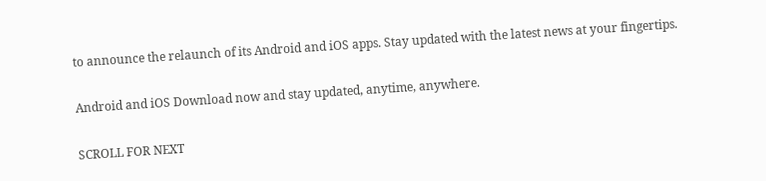to announce the relaunch of its Android and iOS apps. Stay updated with the latest news at your fingertips.

Android and iOS Download now and stay updated, anytime, anywhere.

SCROLL FOR NEXT